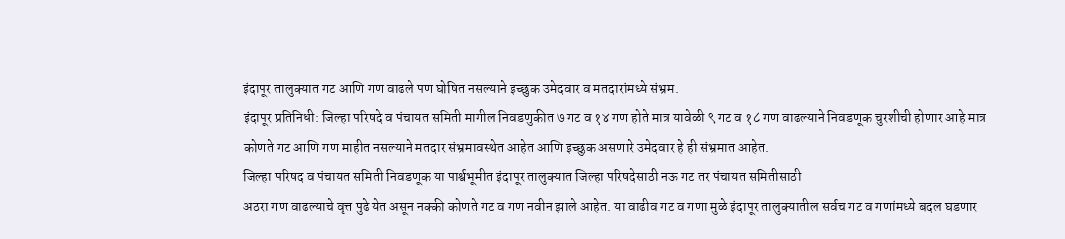इंदापूर तालुक्यात गट आणि गण वाढले पण घोषित नसल्याने इच्छुक उमेदवार व मतदारांमध्ये संभ्रम.
इंदापूर प्रतिनिधी: जिल्हा परिषदे व पंचायत समिती मागील निवडणुकीत ७ गट व १४ गण होते मात्र यावेळी ९ गट व १८ गण वाढल्याने निवडणूक चुरशीची होणार आहे मात्र कोणते गट आणि गण माहीत नसल्याने मतदार संभ्रमावस्थेत आहेत आणि इच्छुक असणारे उमेदवार हे ही संभ्रमात आहेत.
जिल्हा परिषद व पंचायत समिती निवडणूक या पार्श्वभूमीत इंदापूर तालुक्यात जिल्हा परिषदेसाठी नऊ गट तर पंचायत समितीसाठी
अठरा गण वाढल्याचे वृत्त पुढे येत असून नक्की कोणते गट व गण नवीन झाले आहेत. या वाढीव गट व गणा मुळे इंदापूर तालुक्यातील सर्वच गट व गणांमध्ये बदल घडणार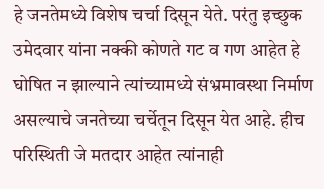हे जनतेमध्ये विशेष चर्चा दिसून येते. परंतु इच्छुक उमेदवार यांना नक्की कोणते गट व गण आहेत हे घोषित न झाल्याने त्यांच्यामध्ये संभ्रमावस्था निर्माण असल्याचे जनतेच्या चर्चेतून दिसून येत आहे. हीच परिस्थिती जे मतदार आहेत त्यांनाही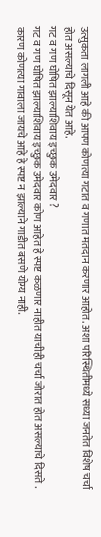उत्सुकता लागली आहे की आपण कोणत्या गटात व गणात मतदान करणार आहोत. अशा परिस्थितीमध्ये सध्या जनतेत विशेष चर्चा होत असल्याचे दिसून येत आहे.
गट व गण घोषित झाल्याशिवाय इच्छुक उमेदवार ?
गट व गण घोषित झाल्याशिवाय इच्छुक उमेदवार कोण आहेत हे स्पष्ट कळणार नाहीत याचीही चर्चा जोरात होत असल्याचे दिसते .
कारण कोणत्या गावाला जायचे आहे हे स्पष्ट न झाल्याने गाडीत बसणे योग्य नाही.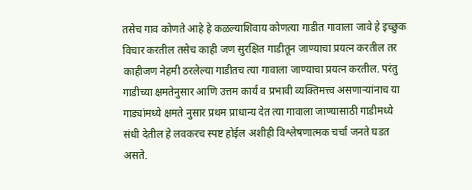तसेच गाव कोणते आहे हे कळल्याशिवाय कोणत्या गाडीत गावाला जावे हे इच्छुक विचार करतील तसेच काही जण सुरक्षित गाडीतून जाण्याचा प्रयत्न करतील तर काहीजण नेहमी ठरलेल्या गाडीतच त्या गावाला जाण्याचा प्रयत्न करतील. परंतु गाडीच्या क्षमतेनुसार आणि उत्तम कार्य व प्रभावी व्यक्तिमत्त्व असणाऱ्यांनाच या गाड्यांमध्ये क्षमते नुसार प्रथम प्राधान्य देत त्या गावाला जाण्यासाठी गाडीमध्ये संधी देतील हे लवकरच स्पष्ट होईल अशीही विश्लेषणात्मक चर्चा जनते घडत असते.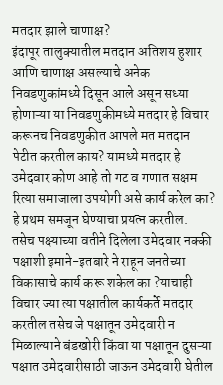मतदार झाले चाणाक्ष?
इंदापूर तालुक्यातील मतदान अतिशय हुशार आणि चाणाक्ष असल्याचे अनेक निवडणुकांमध्ये दिसून आले असून सध्या होणाऱ्या या निवडणुकीमध्ये मतदार हे विचार करूनच निवडणुकीत आपले मत मतदान पेटीत करतील काय? यामध्ये मतदार हे उमेदवार कोण आहे तो गट व गणात सक्षम रित्या समाजाला उपयोगी असे कार्य करेल का? हे प्रथम समजून घेण्याचा प्रयत्न करतील.
तसेच पक्ष्याच्या वतीने दिलेला उमेदवार नक्की पक्षाशी इमाने-इतबारे ने राहून जनतेच्या विकासाचे कार्य करू शकेल का ?याचाही विचार ज्या त्या पक्षातील कार्यकर्ते मतदार करतील तसेच जे पक्षातून उमेदवारी न मिळाल्याने बंडखोरी किंवा या पक्षातून दुसऱ्या पक्षात उमेदवारीसाठी जाऊन उमेदवारी घेतील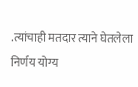.त्यांचाही मतदार त्याने घेतलेला निर्णय योग्य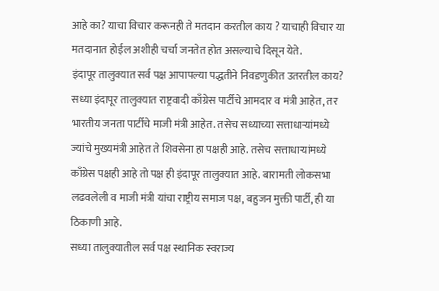आहे का? याचा विचार करूनही ते मतदान करतील काय ? याचाही विचार या मतदानात होईल अशीही चर्चा जनतेत होत असल्याचे दिसून येते.
इंदापूर तालुक्यात सर्व पक्ष आपापल्या पद्धतीने निवडणुकीत उतरतील काय?
सध्या इंदापूर तालुक्यात राष्ट्रवादी काँग्रेस पार्टीचे आमदार व मंत्री आहेत, तर भारतीय जनता पार्टीचे माजी मंत्री आहेत. तसेच सध्याच्या सत्ताधाऱ्यांमध्ये ज्यांचे मुख्यमंत्री आहेत ते शिवसेना हा पक्षही आहे. तसेच सत्ताधाऱ्यांमध्ये काँग्रेस पक्षही आहे तो पक्ष ही इंदापूर तालुक्यात आहे. बारामती लोकसभा लढवलेली व माजी मंत्री यांचा राष्ट्रीय समाज पक्ष, बहुजन मुक्ती पार्टी, ही या ठिकाणी आहे.
सध्या तालुक्यातील सर्व पक्ष स्थानिक स्वराज्य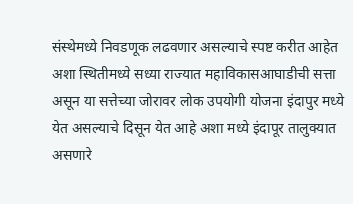संस्थेमध्ये निवडणूक लढवणार असल्याचे स्पष्ट करीत आहेत अशा स्थितीमध्ये सध्या राज्यात महाविकासआघाडीची सत्ता असून या सत्तेच्या जोरावर लोक उपयोगी योजना इंदापुर मध्ये येत असल्याचे दिसून येत आहे अशा मध्ये इंदापूर तालुक्यात असणारे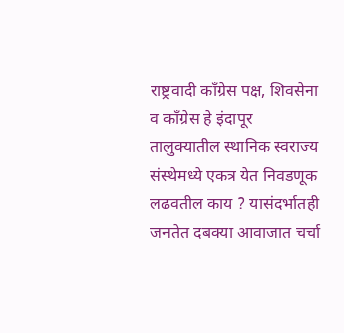राष्ट्रवादी काँग्रेस पक्ष, शिवसेना व काँग्रेस हे इंदापूर तालुक्यातील स्थानिक स्वराज्य संस्थेमध्ये एकत्र येत निवडणूक लढवतील काय ? यासंदर्भातही जनतेत दबक्या आवाजात चर्चा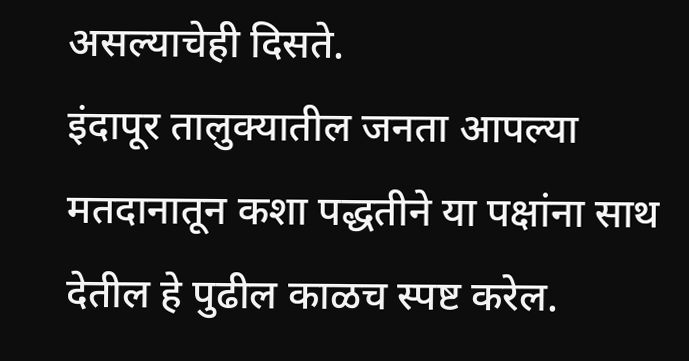असल्याचेही दिसते.
इंदापूर तालुक्यातील जनता आपल्या मतदानातून कशा पद्धतीने या पक्षांना साथ देतील हे पुढील काळच स्पष्ट करेल.